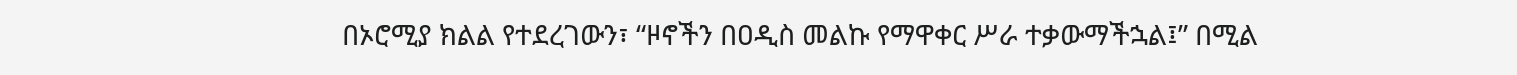በኦሮሚያ ክልል የተደረገውን፣ “ዞኖችን በዐዲስ መልኩ የማዋቀር ሥራ ተቃውማችኋል፤” በሚል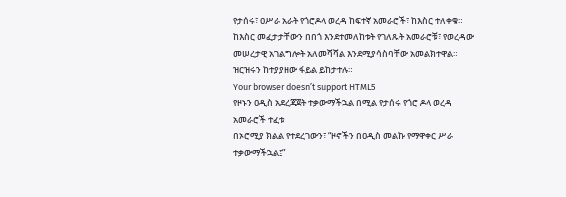የታሰሩ፣ ዐሥራ አራት የጎሮዶላ ወረዳ ከፍተኛ አመራሮች፣ ከእስር ተለቀቁ።
ከእስር መፈታታቸውን በበጎ እንደተመለከቱት የገለጹት አመራሮቹ፣ የወረዳው መሠረታዊ አገልግሎት አለመሻሻል እንደሚያሳስባቸው አመልክተዋል።
ዝርዝሩን ከተያያዘው ፋይል ይከታተሉ።
Your browser doesn’t support HTML5
የዞኑን ዐዲስ አደረጃጀት ተቃውማችኋል በሚል የታሰሩ የጎሮ ዶላ ወረዳ አመራሮች ተፈቱ
በኦሮሚያ ክልል የተደረገውን፣ “ዞኖችን በዐዲስ መልኩ የማዋቀር ሥራ ተቃውማችኋል፤”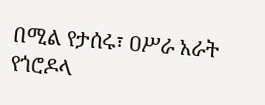በሚል የታሰሩ፣ ዐሥራ አራት የጎሮዶላ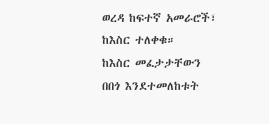ወረዳ ከፍተኛ አመራሮች፣ ከእስር ተለቀቁ።
ከእስር መፈታታቸውን በበጎ እንደተመለከቱት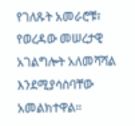የገለጹት አመራሮቹ፣ የወረዳው መሠረታዊ አገልግሎት አለመሻሻል እንደሚያሳስባቸው አመልክተዋል።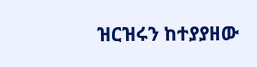ዝርዝሩን ከተያያዘው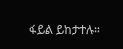ፋይል ይከታተሉ።